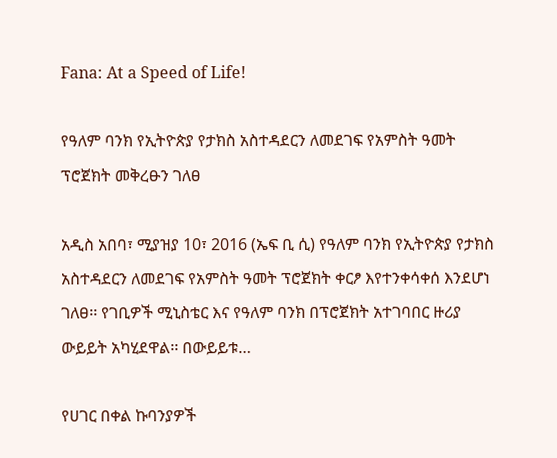Fana: At a Speed of Life!

የዓለም ባንክ የኢትዮጵያ የታክስ አስተዳደርን ለመደገፍ የአምስት ዓመት ፕሮጀክት መቅረፁን ገለፀ

አዲስ አበባ፣ ሚያዝያ 10፣ 2016 (ኤፍ ቢ ሲ) የዓለም ባንክ የኢትዮጵያ የታክስ አስተዳደርን ለመደገፍ የአምስት ዓመት ፕሮጀክት ቀርፆ እየተንቀሳቀሰ እንደሆነ ገለፀ፡፡ የገቢዎች ሚኒስቴር እና የዓለም ባንክ በፕሮጀክት አተገባበር ዙሪያ ውይይት አካሂደዋል፡፡ በውይይቱ…

የሀገር በቀል ኩባንያዎች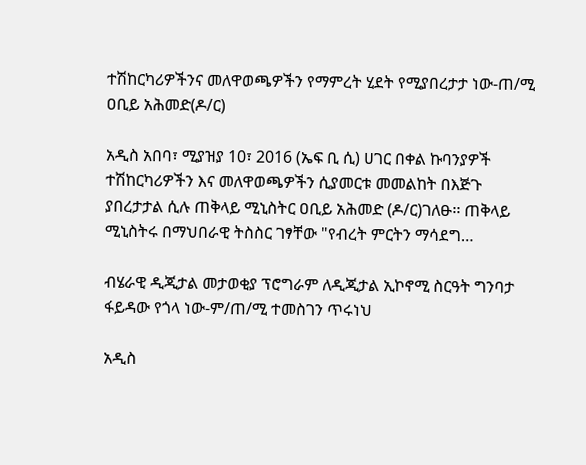ተሽከርካሪዎችንና መለዋወጫዎችን የማምረት ሂደት የሚያበረታታ ነው-ጠ/ሚ ዐቢይ አሕመድ(ዶ/ር)

አዲስ አበባ፣ ሚያዝያ 10፣ 2016 (ኤፍ ቢ ሲ) ሀገር በቀል ኩባንያዎች ተሽከርካሪዎችን እና መለዋወጫዎችን ሲያመርቱ መመልከት በእጅጉ ያበረታታል ሲሉ ጠቅላይ ሚኒስትር ዐቢይ አሕመድ (ዶ/ር)ገለፁ፡፡ ጠቅላይ ሚኒስትሩ በማህበራዊ ትስስር ገፃቸው "የብረት ምርትን ማሳደግ…

ብሄራዊ ዲጂታል መታወቂያ ፕሮግራም ለዲጂታል ኢኮኖሚ ስርዓት ግንባታ ፋይዳው የጎላ ነው-ም/ጠ/ሚ ተመስገን ጥሩነህ

አዲስ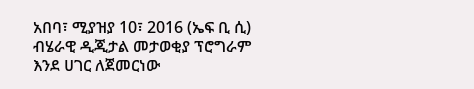አበባ፣ ሚያዝያ 10፣ 2016 (ኤፍ ቢ ሲ) ብሄራዊ ዲጂታል መታወቂያ ፕሮግራም እንደ ሀገር ለጀመርነው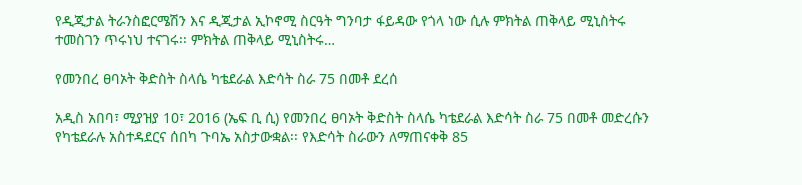የዲጂታል ትራንስፎርሜሽን እና ዲጂታል ኢኮኖሚ ስርዓት ግንባታ ፋይዳው የጎላ ነው ሲሉ ምክትል ጠቅላይ ሚኒስትሩ ተመስገን ጥሩነህ ተናገሩ፡፡ ምክትል ጠቅላይ ሚኒስትሩ…

የመንበረ ፀባኦት ቅድስት ስላሴ ካቴደራል እድሳት ስራ 75 በመቶ ደረሰ

አዲስ አበባ፣ ሚያዝያ 10፣ 2016 (ኤፍ ቢ ሲ) የመንበረ ፀባኦት ቅድስት ስላሴ ካቴደራል እድሳት ስራ 75 በመቶ መድረሱን የካቴደራሉ አስተዳደርና ሰበካ ጉባኤ አስታውቋል፡፡ የእድሳት ስራውን ለማጠናቀቅ 85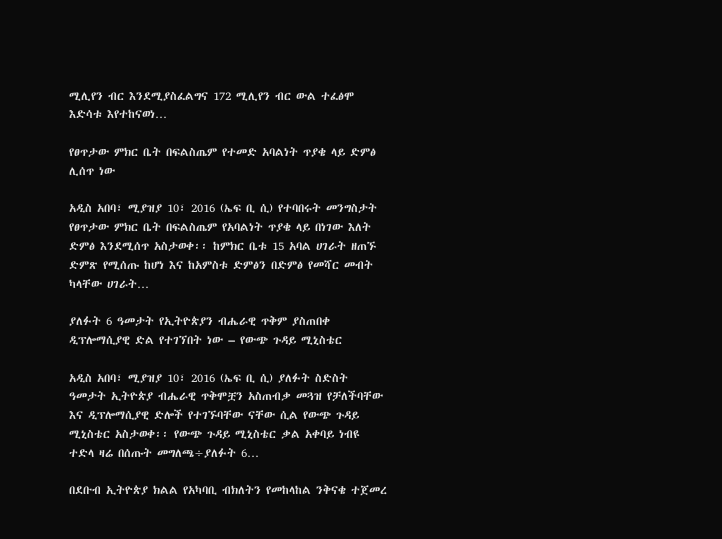ሚሊየን ብር እንደሚያስፈልግና 172 ሚሊየን ብር ውል ተፈፅሞ እድሳቱ እየተከናወነ…

የፀጥታው ምክር ቤት በፍልስጤም የተመድ አባልነት ጥያቄ ላይ ድምፅ ሊሰጥ ነው

አዲስ አበባ፣ ሚያዝያ 10፣ 2016 (ኤፍ ቢ ሲ) የተባበሩት መንግስታት የፀጥታው ምክር ቤት በፍልስጤም የአባልነት ጥያቄ ላይ በነገው እለት ድምፅ እንደሚሰጥ አስታወቀ፡፡ ከምክር ቤቱ 15 አባል ሀገራት ዘጠኙ ድምጽ የሚሰጡ ከሆነ እና ከአምስቱ ድምፅን በድምፅ የመሻር መብት ካላቸው ሀገራት…

ያለፉት 6 ዓመታት የኢትዮጵያን ብሔራዊ ጥቅም ያስጠበቀ ዲፕሎማሲያዊ ድል የተገኘበት ነው – የውጭ ጉዳይ ሚኒስቴር

አዲስ አበባ፣ ሚያዝያ 10፣ 2016 (ኤፍ ቢ ሲ) ያለፉት ስድስት ዓመታት ኢትዮጵያ ብሔራዊ ጥቅሞቿን አስጠብቃ መጓዝ የቻለችባቸው እና ዲፕሎማሲያዊ ድሎች የተገኙባቸው ናቸው ሲል የውጭ ጉዳይ ሚኒስቴር አስታወቀ፡፡ የውጭ ጉዳይ ሚኒስቴር ቃል አቀባይ ነብዩ ተድላ ዛሬ በሰጡት መግለጫ÷ያለፉት 6…

በደቡብ ኢትዮጵያ ክልል የአካባቢ ብክለትን የመከላከል ንቅናቄ ተጀመረ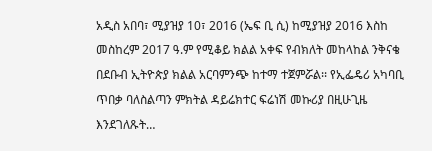አዲስ አበባ፣ ሚያዝያ 10፣ 2016 (ኤፍ ቢ ሲ) ከሚያዝያ 2016 እስከ መስከረም 2017 ዓ.ም የሚቆይ ክልል አቀፍ የብክለት መከላከል ንቅናቄ በደቡብ ኢትዮጵያ ክልል አርባምንጭ ከተማ ተጀምሯል፡፡ የኢፌዴሪ አካባቢ ጥበቃ ባለስልጣን ምክትል ዳይሬክተር ፍሬነሽ መኩሪያ በዚሁጊዜ እንደገለጹት…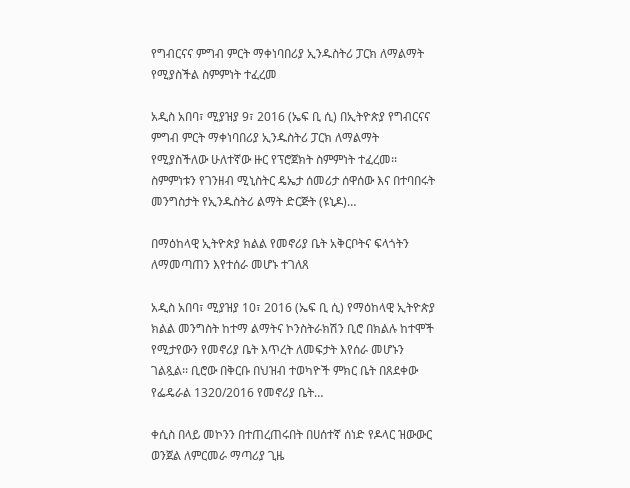የግብርናና ምግብ ምርት ማቀነባበሪያ ኢንዱስትሪ ፓርክ ለማልማት የሚያስችል ስምምነት ተፈረመ

አዲስ አበባ፣ ሚያዝያ 9፣ 2016 (ኤፍ ቢ ሲ) በኢትዮጵያ የግብርናና ምግብ ምርት ማቀነባበሪያ ኢንዱስትሪ ፓርክ ለማልማት የሚያስችለው ሁለተኛው ዙር የፕሮጀክት ስምምነት ተፈረመ፡፡ ስምምነቱን የገንዘብ ሚኒስትር ዴኤታ ሰመሪታ ሰዋሰው እና በተባበሩት መንግስታት የኢንዱስትሪ ልማት ድርጅት (ዩኒዶ)…

በማዕከላዊ ኢትዮጵያ ክልል የመኖሪያ ቤት አቅርቦትና ፍላጎትን ለማመጣጠን እየተሰራ መሆኑ ተገለጸ

አዲስ አበባ፣ ሚያዝያ 10፣ 2016 (ኤፍ ቢ ሲ) የማዕከላዊ ኢትዮጵያ ክልል መንግስት ከተማ ልማትና ኮንስትራክሽን ቢሮ በክልሉ ከተሞች የሚታየውን የመኖሪያ ቤት እጥረት ለመፍታት እየሰራ መሆኑን ገልጿል፡፡ ቢሮው በቅርቡ በህዝብ ተወካዮች ምክር ቤት በጸደቀው የፌዴራል 1320/2016 የመኖሪያ ቤት…

ቀሲስ በላይ መኮንን በተጠረጠሩበት በሀሰተኛ ሰነድ የዶላር ዝውውር ወንጀል ለምርመራ ማጣሪያ ጊዜ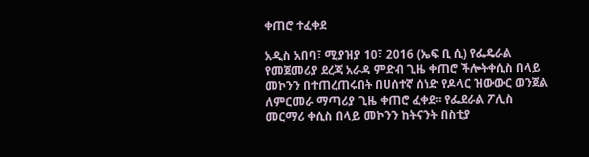ቀጠሮ ተፈቀደ

አዲስ አበባ፣ ሚያዝያ 10፣ 2016 (ኤፍ ቢ ሲ) የፌዴራል የመጀመሪያ ደረጃ አራዳ ምድብ ጊዜ ቀጠሮ ችሎትቀሲስ በላይ መኮንን በተጠረጠሩበት በሀሰተኛ ሰነድ የዶላር ዝውውር ወንጀል ለምርመራ ማጣሪያ ጊዜ ቀጠሮ ፈቀደ፡፡ የፌደራል ፖሊስ መርማሪ ቀሲስ በላይ መኮንን ከትናንት በስቲያ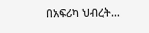በአፍሪካ ህብረት…